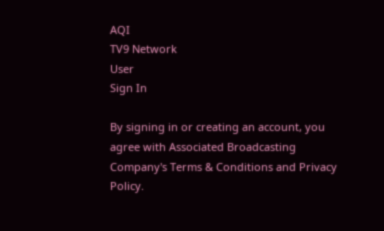AQI
TV9 Network
User
Sign In

By signing in or creating an account, you agree with Associated Broadcasting Company's Terms & Conditions and Privacy Policy.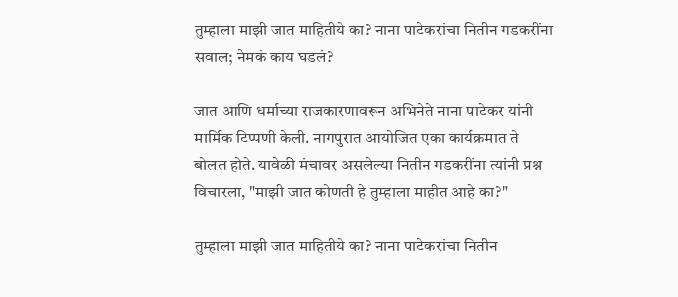तुम्हाला माझी जात माहितीये का? नाना पाटेकरांचा नितीन गडकरींना सवाल; नेमकं काय घडलं?

जात आणि धर्माच्या राजकारणावरून अभिनेते नाना पाटेकर यांनी मार्मिक टिप्पणी केली. नागपुरात आयोजित एका कार्यक्रमात ते बोलत होते. यावेळी मंचावर असलेल्या नितीन गडकरींना त्यांनी प्रश्न विचारला, "माझी जात कोणती हे तुम्हाला माहीत आहे का?"

तुम्हाला माझी जात माहितीये का? नाना पाटेकरांचा नितीन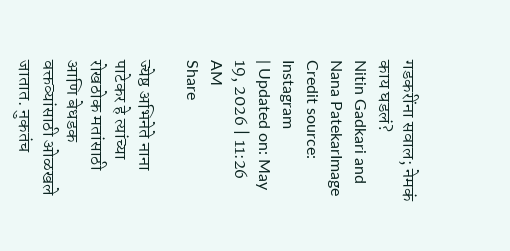गडकरींना सवाल; नेमकं काय घडलं?
Nitin Gadkari and Nana PatekarImage Credit source: Instagram
| Updated on: May 19, 2026 | 11:26 AM
Share

ज्येष्ठ अभिनेते नाना पाटेकर हे त्यांच्या रोखठोक मतांसाठी आणि बेधडक वक्तव्यांसाठी ओळखले जातात. नुकतंच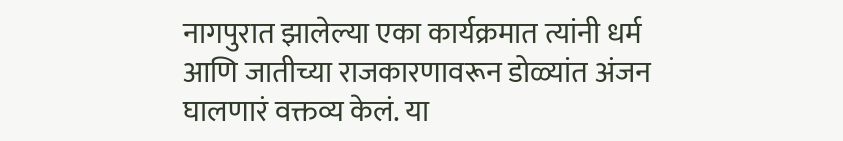नागपुरात झालेल्या एका कार्यक्रमात त्यांनी धर्म आणि जातीच्या राजकारणावरून डोळ्यांत अंजन घालणारं वक्तव्य केलं. या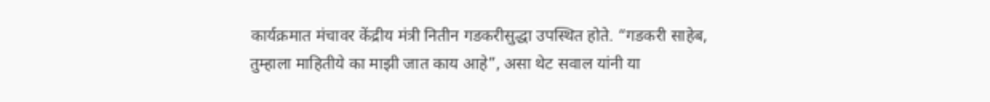कार्यक्रमात मंचावर केंद्रीय मंत्री नितीन गडकरीसुद्धा उपस्थित होते. “गडकरी साहेब, तुम्हाला माहितीये का माझी जात काय आहे”, असा थेट सवाल यांनी या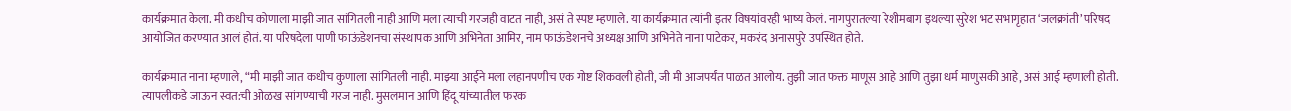कार्यक्रमात केला. मी कधीच कोणाला माझी जात सांगितली नाही आणि मला त्याची गरजही वाटत नाही, असं ते स्पष्ट म्हणाले. या कार्यक्रमात त्यांनी इतर विषयांवरही भाष्य केलं. नागपुरातल्या रेशीमबाग इथल्या सुरेश भट सभागृहात ‘जलक्रांती’ परिषद आयोजित करण्यात आलं होतं. या परिषदेला पाणी फाऊंडेशनचा संस्थापक आणि अभिनेता आमिर, नाम फाऊंडेशनचे अध्यक्ष आणि अभिनेते नाना पाटेकर, मकरंद अनासपुरे उपस्थित होते.

कार्यक्रमात नाना म्हणाले, “मी माझी जात कधीच कुणाला सांगितली नाही. माझ्या आईने मला लहानपणीच एक गोष्ट शिकवली होती, जी मी आजपर्यंत पाळत आलोय. तुझी जात फक्त माणूस आहे आणि तुझा धर्म माणुसकी आहे, असं आई म्हणाली होती. त्यापलीकडे जाऊन स्वत:ची ओळख सांगण्याची गरज नाही. मुसलमान आणि हिंदू यांच्यातील फरक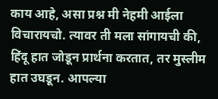काय आहे, असा प्रश्न मी नेहमी आईला विचारायचो. त्यावर ती मला सांगायची की, हिंदू हात जोडून प्रार्थना करतात, तर मुस्लीम हात उघडून. आपल्या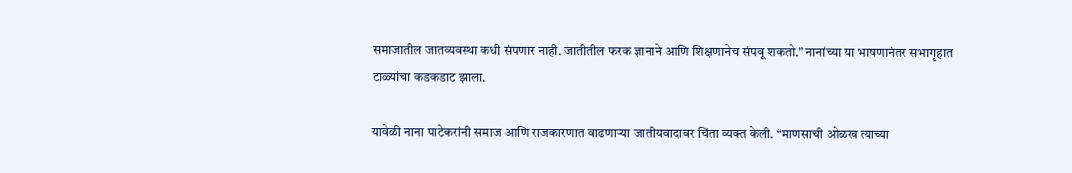समाजातील जातव्यवस्था कधी संपणार नाही. जातीतील फरक ज्ञानाने आणि शिक्षणानेच संपवू शकतो.” नानांच्या या भाषणानंतर सभागृहात टाळ्यांचा कडकडाट झाला.

यावेळी नाना पाटेकरांनी समाज आणि राजकारणात वाढणाऱ्या जातीयवादावर चिंता व्यक्त केली. “माणसाची ओळख त्याच्या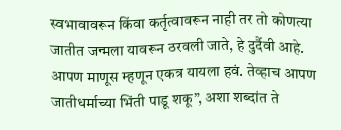स्वभावावरून किंवा कर्तृत्वावरून नाही तर तो कोणत्या जातीत जन्मला यावरून ठरवली जाते, हे दुर्दैवी आहे. आपण माणूस म्हणून एकत्र यायला हवं. तेव्हाच आपण जातीधर्माच्या भिंती पाडू शकू”, अशा शब्दांत ते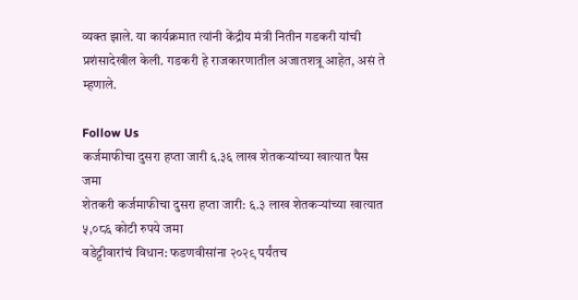व्यक्त झाले. या कार्यक्रमात त्यांनी केंद्रीय मंत्री नितीन गडकरी यांची प्रशंसादेखील केली. गडकरी हे राजकारणातील अजातशत्रू आहेत, असं ते म्हणाले.

Follow Us
कर्जमाफीचा दुसरा हप्ता जारी ६.३६ लाख शेतकऱ्यांच्या खात्यात पैस जमा
शेतकरी कर्जमाफीचा दुसरा हप्ता जारी: ६.३ लाख शेतकऱ्यांच्या खात्यात ५,०८६ कोटी रुपये जमा
वडेट्टीवारांचं विधान: फडणवीसांना २०२९ पर्यंतच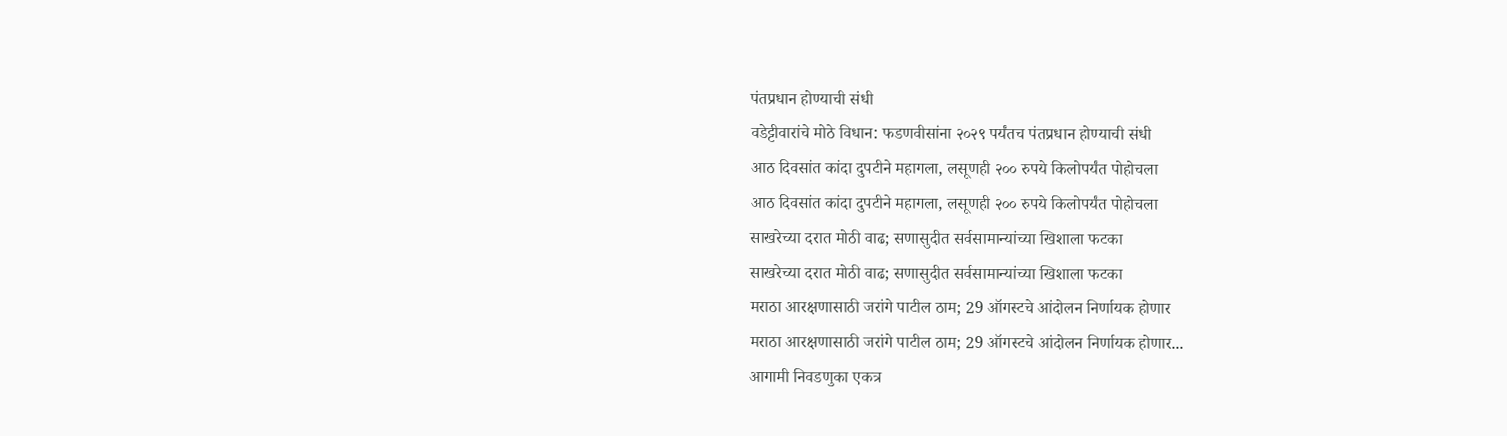पंतप्रधान होण्याची संधी
वडेट्टीवारांचे मोठे विधान: फडणवीसांना २०२९ पर्यंतच पंतप्रधान होण्याची संधी
आठ दिवसांत कांदा दुपटीने महागला, लसूणही २०० रुपये किलोपर्यंत पोहोचला
आठ दिवसांत कांदा दुपटीने महागला, लसूणही २०० रुपये किलोपर्यंत पोहोचला
साखरेच्या दरात मोठी वाढ; सणासुदीत सर्वसामान्यांच्या खिशाला फटका
साखरेच्या दरात मोठी वाढ; सणासुदीत सर्वसामान्यांच्या खिशाला फटका
मराठा आरक्षणासाठी जरांगे पाटील ठाम; 29 ऑगस्टचे आंदोलन निर्णायक होणार
मराठा आरक्षणासाठी जरांगे पाटील ठाम; 29 ऑगस्टचे आंदोलन निर्णायक होणार...
आगामी निवडणुका एकत्र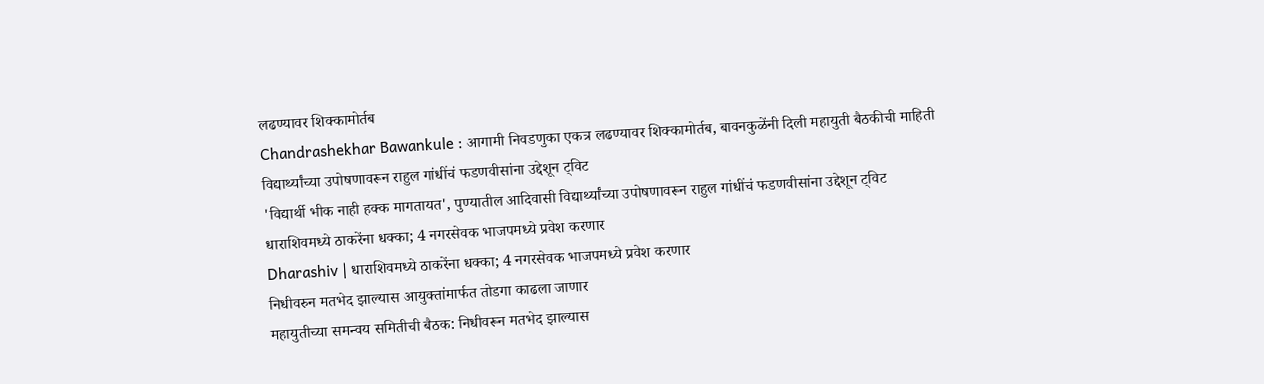लढण्यावर शिक्कामोर्तब
Chandrashekhar Bawankule : आगामी निवडणुका एकत्र लढण्यावर शिक्कामोर्तब, बावनकुळेंनी दिली महायुती बैठकीची माहिती
विद्यार्थ्यांच्या उपोषणावरून राहुल गांधींचं फडणवीसांना उद्देशून ट्विट
'विद्यार्थी भीक नाही हक्क मागतायत', पुण्यातील आदिवासी विद्यार्थ्यांच्या उपोषणावरून राहुल गांधींचं फडणवीसांना उद्देशून ट्विट
धाराशिवमध्ये ठाकरेंना धक्का; 4 नगरसेवक भाजपमध्ये प्रवेश करणार
Dharashiv | धाराशिवमध्ये ठाकरेंना धक्का; 4 नगरसेवक भाजपमध्ये प्रवेश करणार
निधीवरुन मतभेद झाल्यास आयुक्तांमार्फत तोडगा काढला जाणार
महायुतीच्या समन्वय समितीची बैठक: निधीवरून मतभेद झाल्यास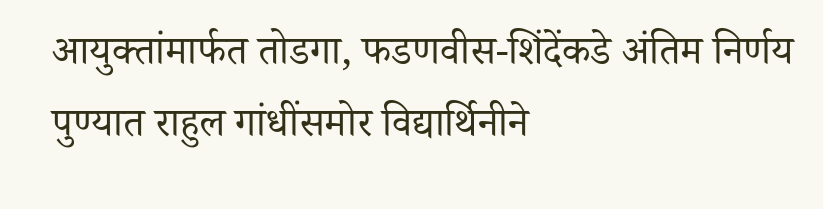आयुक्तांमार्फत तोडगा, फडणवीस-शिंदेंकडे अंतिम निर्णय
पुण्यात राहुल गांधींसमोर विद्यार्थिनीने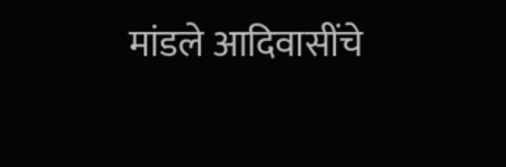मांडले आदिवासींचे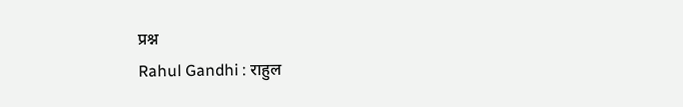प्रश्न
Rahul Gandhi : राहुल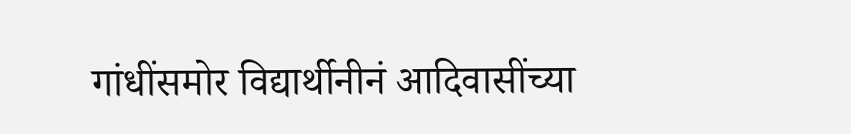गांधींसमोर विद्यार्थीनीनं आदिवासींच्या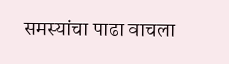समस्यांचा पाढा वाचला